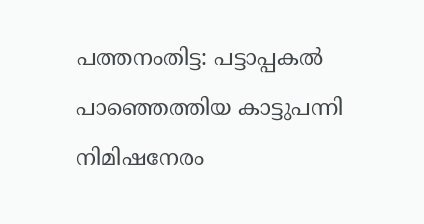പത്തനംതിട്ട: പട്ടാപ്പകൽ പാഞ്ഞെത്തിയ കാട്ടുപന്നി നിമിഷനേരം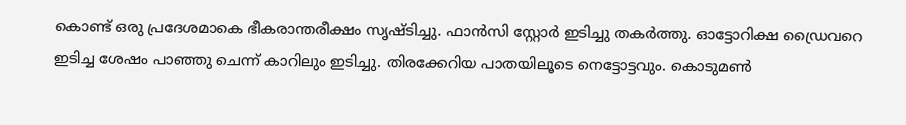കൊണ്ട് ഒരു പ്രദേശമാകെ ഭീകരാന്തരീക്ഷം സൃഷ്ടിച്ചു. ഫാൻസി സ്റ്റോർ ഇടിച്ചു തകർത്തു. ഓട്ടോറിക്ഷ ഡ്രൈവറെ ഇടിച്ച ശേഷം പാഞ്ഞു ചെന്ന് കാറിലും ഇടിച്ചു. തിരക്കേറിയ പാതയിലൂടെ നെട്ടോട്ടവും. കൊടുമൺ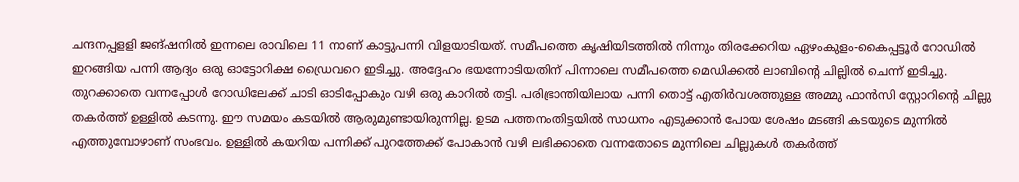ചന്ദനപ്പളളി ജങ്ഷനിൽ ഇന്നലെ രാവിലെ 11 നാണ് കാട്ടുപന്നി വിളയാടിയത്. സമീപത്തെ കൃഷിയിടത്തിൽ നിന്നും തിരക്കേറിയ ഏഴംകുളം-കൈപ്പട്ടൂർ റോഡിൽ ഇറങ്ങിയ പന്നി ആദ്യം ഒരു ഓട്ടോറിക്ഷ ഡ്രൈവറെ ഇടിച്ചു. അദ്ദേഹം ഭയന്നോടിയതിന് പിന്നാലെ സമീപത്തെ മെഡിക്കൽ ലാബിന്റെ ചില്ലിൽ ചെന്ന് ഇടിച്ചു. തുറക്കാതെ വന്നപ്പോൾ റോഡിലേക്ക് ചാടി ഓടിപ്പോകും വഴി ഒരു കാറിൽ തട്ടി. പരിഭ്രാന്തിയിലായ പന്നി തൊട്ട് എതിർവശത്തുള്ള അമ്മു ഫാൻസി സ്റ്റോറിന്റെ ചില്ലു തകർത്ത് ഉള്ളിൽ കടന്നു. ഈ സമയം കടയിൽ ആരുമുണ്ടായിരുന്നില്ല. ഉടമ പത്തനംതിട്ടയിൽ സാധനം എടുക്കാൻ പോയ ശേഷം മടങ്ങി കടയുടെ മുന്നിൽ എത്തുമ്പോഴാണ് സംഭവം. ഉള്ളിൽ കയറിയ പന്നിക്ക് പുറത്തേക്ക് പോകാൻ വഴി ലഭിക്കാതെ വന്നതോടെ മുന്നിലെ ചില്ലുകൾ തകർത്ത്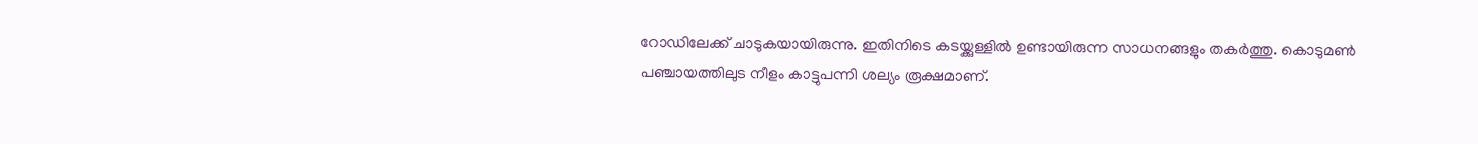റോഡിലേക്ക് ചാടുകയായിരുന്നു. ഇതിനിടെ കടയ്ക്കുള്ളിൽ ഉണ്ടായിരുന്ന സാധനങ്ങളും തകർത്തു. കൊടുമൺ പഞ്ചായത്തിലുട നീളം കാട്ടുപന്നി ശല്യം രൂക്ഷമാണ്.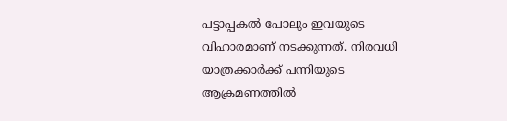പട്ടാപ്പകൽ പോലും ഇവയുടെ വിഹാരമാണ് നടക്കുന്നത്. നിരവധി യാത്രക്കാർക്ക് പന്നിയുടെ ആക്രമണത്തിൽ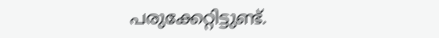പരുക്കേറ്റിട്ടുണ്ട്.